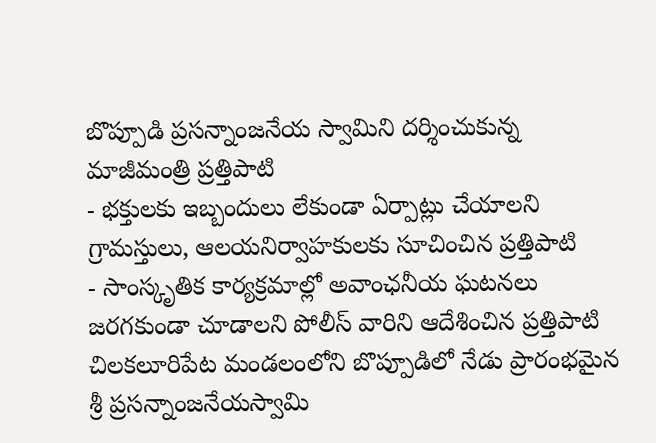బొప్పూడి ప్రసన్నాంజనేయ స్వామిని దర్శించుకున్న మాజీమంత్రి ప్రత్తిపాటి
- భక్తులకు ఇబ్బందులు లేకుండా ఏర్పాట్లు చేయాలని గ్రామస్తులు, ఆలయనిర్వాహకులకు సూచించిన ప్రత్తిపాటి
- సాంస్కృతిక కార్యక్రమాల్లో అవాంఛనీయ ఘటనలు జరగకుండా చూడాలని పోలీస్ వారిని ఆదేశించిన ప్రత్తిపాటి
చిలకలూరిపేట మండలంలోని బొప్పూడిలో నేడు ప్రారంభమైన శ్రీ ప్రసన్నాంజనేయస్వామి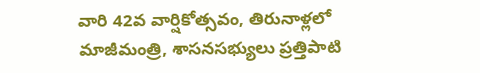వారి 42వ వార్షికోత్సవం, తిరునాళ్లలో మాజీమంత్రి, శాసనసభ్యులు ప్రత్తిపాటి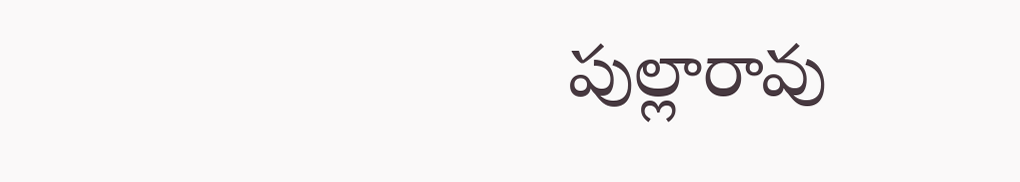పుల్లారావు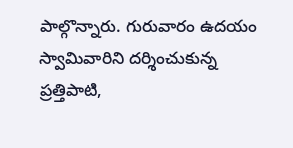పాల్గొన్నారు. గురువారం ఉదయం స్వామివారిని దర్శించుకున్న ప్రత్తిపాటి,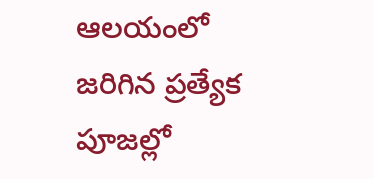ఆలయంలో జరిగిన ప్రత్యేక పూజల్లో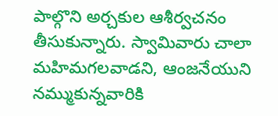పాల్గొని అర్చకుల ఆశీర్వచనం తీసుకున్నారు. స్వామివారు చాలా మహిమగలవాడని, ఆంజనేయుని నమ్ముకున్నవారికి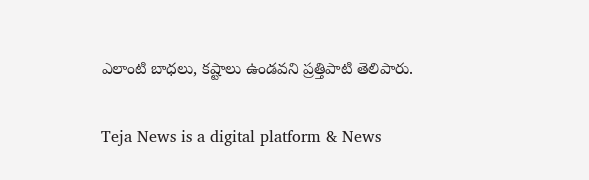ఎలాంటి బాధలు, కష్టాలు ఉండవని ప్రత్తిపాటి తెలిపారు.

Teja News is a digital platform & News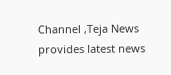Channel ,Teja News provides latest news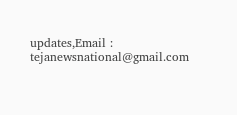updates,Email : tejanewsnational@gmail.com